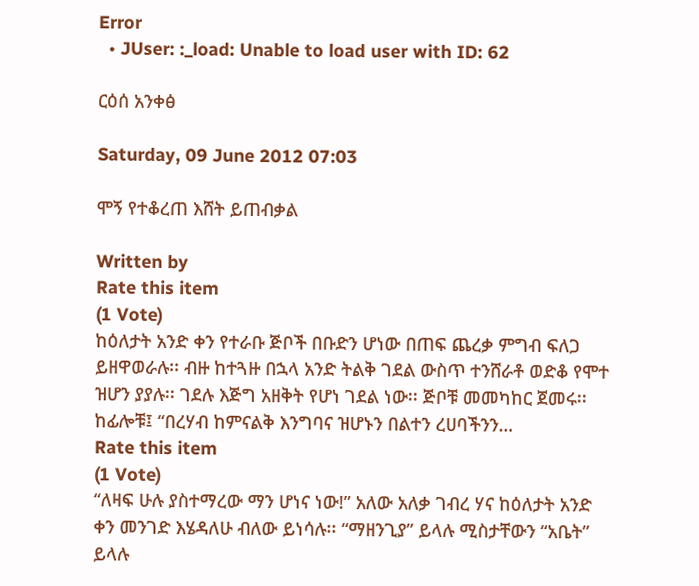Error
  • JUser: :_load: Unable to load user with ID: 62

ርዕሰ አንቀፅ

Saturday, 09 June 2012 07:03

ሞኝ የተቆረጠ እሸት ይጠብቃል

Written by
Rate this item
(1 Vote)
ከዕለታት አንድ ቀን የተራቡ ጅቦች በቡድን ሆነው በጠፍ ጨረቃ ምግብ ፍለጋ ይዘዋወራሉ፡፡ ብዙ ከተጓዙ በኋላ አንድ ትልቅ ገደል ውስጥ ተንሸራቶ ወድቆ የሞተ ዝሆን ያያሉ፡፡ ገደሉ እጅግ አዘቅት የሆነ ገደል ነው፡፡ ጅቦቹ መመካከር ጀመሩ፡፡ ከፊሎቹ፤ “በረሃብ ከምናልቅ እንግባና ዝሆኑን በልተን ረሀባችንን…
Rate this item
(1 Vote)
“ለዛፍ ሁሉ ያስተማረው ማን ሆነና ነው!” አለው አለቃ ገብረ ሃና ከዕለታት አንድ ቀን መንገድ እሄዳለሁ ብለው ይነሳሉ፡፡ “ማዘንጊያ” ይላሉ ሚስታቸውን “አቤት” ይላሉ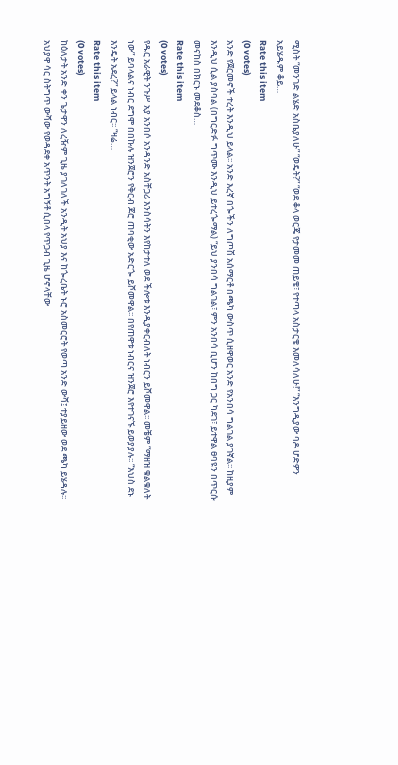ሚስት “መንገድ ልሄድ አስቤያለሁ” “ወዴት?” “ወደ ቆላ ወርጄ የታመመ ጠይቄ፣ የተጣላ አስታርቄ እመለሳለሁ!” “እንግዲያው ባዶ ሆድዎን አይሄዱም ቆይ…
Rate this item
(0 votes)
አንድ የጀርመኖች ተረት እንዲህ ይላል፡፡ አንድ እረኛ በጐችን ለግጦሽ አሰማርቶ በጫካ ውስጥ ሲዘዋወር አንድ የአንበሳ ግልገል ያገኛል፡፡ ከዚያም እንዲህ ሲል ያስባል (በግርድፉ ግጥሙ እንዲህ ይተረጐማል) “ይህ ያንበሳ ግልገል፣ ምን አንበሳ ቢሆን ከበግ ጋር ካደገ፣ ይተዋል ፀባዩን በጥርሱ መናከስ በክርኑ መደቆስ…
Rate this item
(0 votes)
የዱር አራዊት ንጉሥ አያ አንበሶ አንዳንድ አስቸጋሪ እንስሳትን እየከታተለ ወደ ችሎቱ እንዲያቀርብለት ነብርን ይሾመዋል፡፡ መቼም “ማዘዝ ቁልቁለት ነው” ይባላልና ነብር ደግሞ በበኩሉ ዝንጀሮን የቅርብ ጆሮ ጠባቂው አድርጐ ይሾመዋል፡፡ በየጠዋቱ ነብርና ዝንጀሮ እየተገናኙ ይወያያሉ፡፡ “እህስ ደኑ እንዴት አደረ?” ይላል ነብር፡፡ “ዛሬ…
Rate this item
(0 votes)
ከዕለታት አንድ ቀን ጌታዋን ለረዥም ጊዜ ያገለገለች አንዲት አህያ እና ከጐረቤት ኑሮ አስመርሮት የወጣ አንድ ውሻ፤ ተያይዘው ወደ ጫካ ይሄዳሉ፡፡ አህያዋ ሳር ስትግጥ ውሻው የወዳደቀ አጥንት አግኝቶ ሲበላ የጥጋብ ጊዜ ሆኖላቸው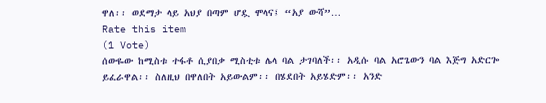ዋለ፡፡ ወደማታ ላይ አህያ በጣም ሆዷ ሞላና፤ “አያ ውሻ”…
Rate this item
(1 Vote)
ሰውዬው ከሚስቱ ተፋቶ ሲያበቃ ሚስቲቱ ሌላ ባል ታገባለች፡፡ አዲሱ ባል አሮጌውን ባል እጅግ አድርጐ ይፈራዋል፡፡ ስለዚህ በዋለበት አይውልም፡፡ በሄደበት አይሄድም፡፡ አንድ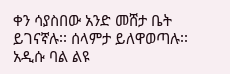ቀን ሳያስበው አንድ መሸታ ቤት ይገናኛሉ፡፡ ሰላምታ ይለዋወጣሉ፡፡ አዲሱ ባል ልዩ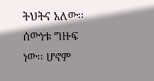ትህትና አለው፡፡ ሰውነቱ ግዙፍ ነው፡፡ ሆኖም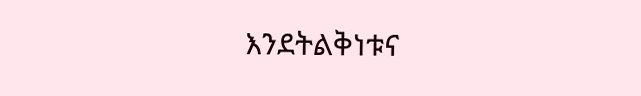እንደትልቅነቱና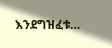እንደግዝፈቱ…